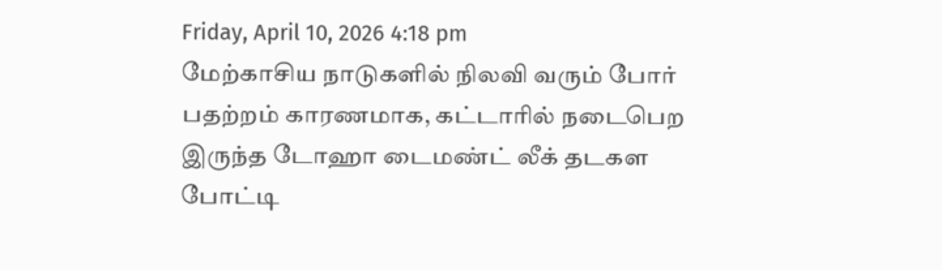Friday, April 10, 2026 4:18 pm
மேற்காசிய நாடுகளில் நிலவி வரும் போர் பதற்றம் காரணமாக, கட்டாரில் நடைபெற இருந்த டோஹா டைமண்ட் லீக் தடகள போட்டி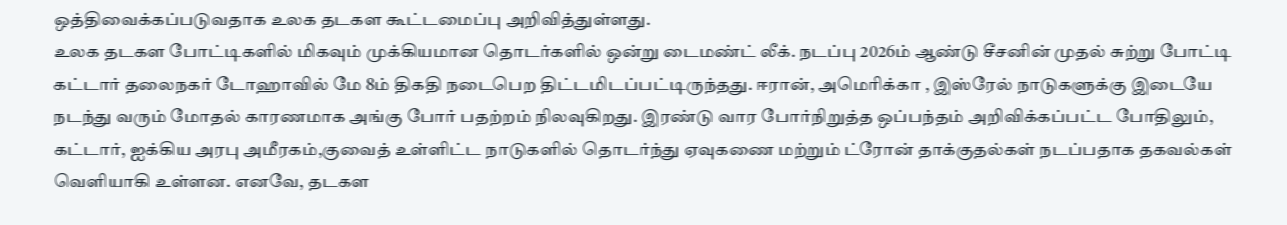ஒத்திவைக்கப்படுவதாக உலக தடகள கூட்டமைப்பு அறிவித்துள்ளது.
உலக தடகள போட்டிகளில் மிகவும் முக்கியமான தொடர்களில் ஒன்று டைமண்ட் லீக். நடப்பு 2026ம் ஆண்டு சீசனின் முதல் சுற்று போட்டி கட்டார் தலைநகர் டோஹாவில் மே 8ம் திகதி நடைபெற திட்டமிடப்பட்டிருந்தது. ஈரான், அமெரிக்கா , இஸ்ரேல் நாடுகளுக்கு இடையே நடந்து வரும் மோதல் காரணமாக அங்கு போர் பதற்றம் நிலவுகிறது. இரண்டு வார போர்நிறுத்த ஒப்பந்தம் அறிவிக்கப்பட்ட போதிலும், கட்டார், ஐக்கிய அரபு அமீரகம்,குவைத் உள்ளிட்ட நாடுகளில் தொடர்ந்து ஏவுகணை மற்றும் ட்ரோன் தாக்குதல்கள் நடப்பதாக தகவல்கள் வெளியாகி உள்ளன. எனவே, தடகள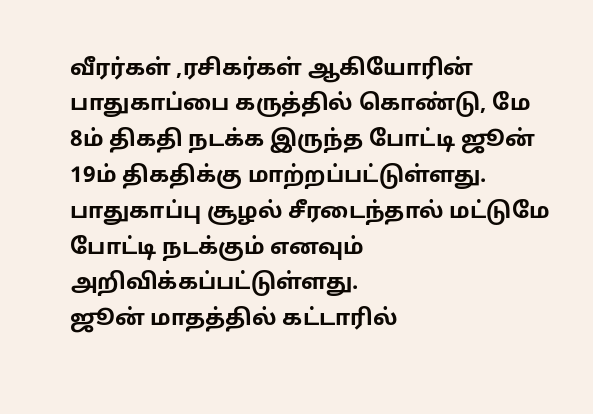வீரர்கள் ,ரசிகர்கள் ஆகியோரின் பாதுகாப்பை கருத்தில் கொண்டு, மே 8ம் திகதி நடக்க இருந்த போட்டி ஜூன் 19ம் திகதிக்கு மாற்றப்பட்டுள்ளது. பாதுகாப்பு சூழல் சீரடைந்தால் மட்டுமே போட்டி நடக்கும் எனவும் அறிவிக்கப்பட்டுள்ளது.
ஜூன் மாதத்தில் கட்டாரில்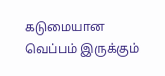கடுமையான வெப்பம் இருக்கும்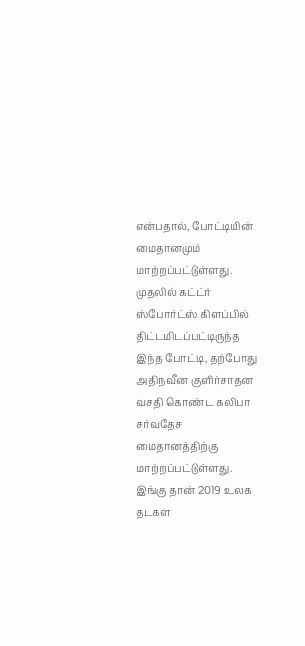என்பதால், போட்டியின் மைதானமும் மாற்றப்பட்டுள்ளது. முதலில் கட்ட்ர் ஸ்போர்ட்ஸ் கிளப்பில் திட்டமிடப்பட்டிருந்த இந்த போட்டி, தற்போது அதிநவீன குளிர்சாதன வசதி கொண்ட கலிபா சர்வதேச மைதானத்திற்கு மாற்றப்பட்டுள்ளது. இங்கு தான் 2019 உலக தடகள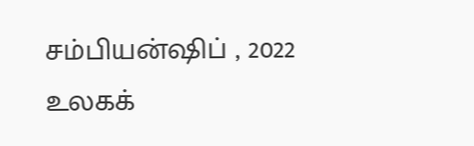சம்பியன்ஷிப் , 2022 உலகக்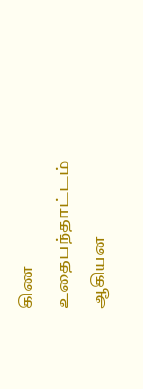கிண உதைபந்தாட்டம் ஆகியன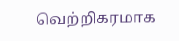வெற்றிகரமாக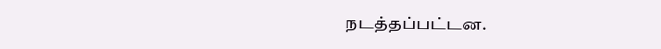நடத்தப்பட்டன.